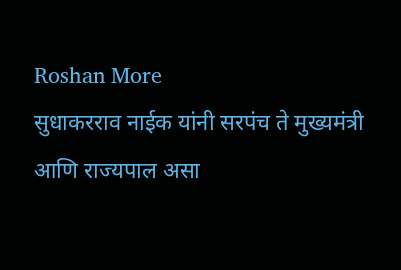Roshan More
सुधाकरराव नाईक यांनी सरपंच ते मुख्यमंत्री आणि राज्यपाल असा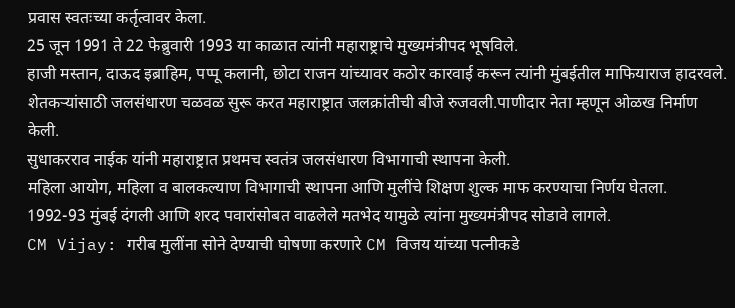प्रवास स्वतःच्या कर्तृत्वावर केला.
25 जून 1991 ते 22 फेब्रुवारी 1993 या काळात त्यांनी महाराष्ट्राचे मुख्यमंत्रीपद भूषविले.
हाजी मस्तान, दाऊद इब्राहिम, पप्पू कलानी, छोटा राजन यांच्यावर कठोर कारवाई करून त्यांनी मुंबईतील माफियाराज हादरवले.
शेतकऱ्यांसाठी जलसंधारण चळवळ सुरू करत महाराष्ट्रात जलक्रांतीची बीजे रुजवली.पाणीदार नेता म्हणून ओळख निर्माण केली.
सुधाकरराव नाईक यांनी महाराष्ट्रात प्रथमच स्वतंत्र जलसंधारण विभागाची स्थापना केली.
महिला आयोग, महिला व बालकल्याण विभागाची स्थापना आणि मुलींचे शिक्षण शुल्क माफ करण्याचा निर्णय घेतला.
1992-93 मुंबई दंगली आणि शरद पवारांसोबत वाढलेले मतभेद यामुळे त्यांना मुख्यमंत्रीपद सोडावे लागले.
CM Vijay: गरीब मुलींना सोने देण्याची घोषणा करणारे CM विजय यांच्या पत्नीकडे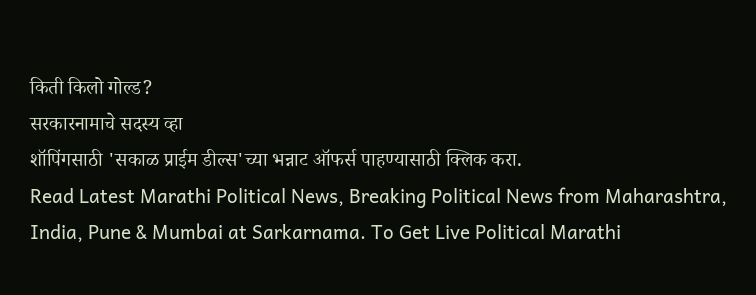किती किलो गोल्ड?
सरकारनामाचे सदस्य व्हा
शॉपिंगसाठी 'सकाळ प्राईम डील्स'च्या भन्नाट ऑफर्स पाहण्यासाठी क्लिक करा.
Read Latest Marathi Political News, Breaking Political News from Maharashtra, India, Pune & Mumbai at Sarkarnama. To Get Live Political Marathi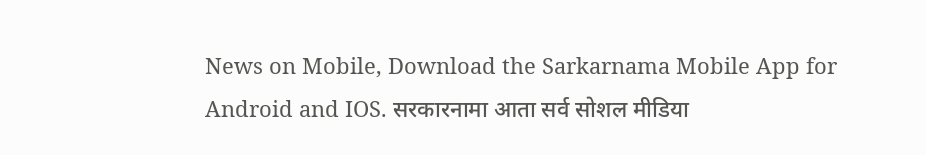News on Mobile, Download the Sarkarnama Mobile App for Android and IOS. सरकारनामा आता सर्व सोशल मीडिया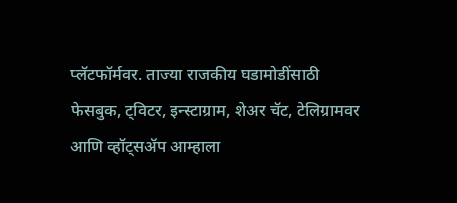प्लॅटफॉर्मवर. ताज्या राजकीय घडामोडींसाठी फेसबुक, ट्विटर, इन्स्टाग्राम, शेअर चॅट, टेलिग्रामवर आणि व्हॉट्सॲप आम्हाला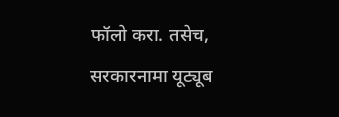फॉलो करा. तसेच, सरकारनामा यूट्यूब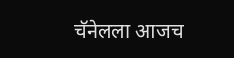चॅनेलला आजच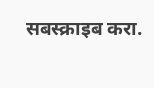सबस्क्राइब करा.